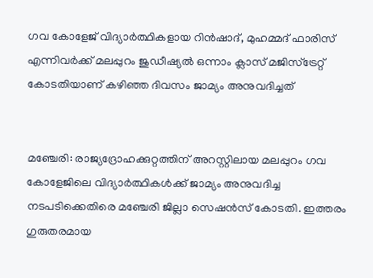ഗവ കോളേജ് വിദ്യാർത്ഥികളായ റിൻഷാദ്, മുഹമ്മദ് ഫാരിസ് എന്നിവർക്ക് മലപ്പുറം ജുഡീഷ്യൽ ഒന്നാം ക്ലാസ് മജിസ്ട്രേറ്റ് കോടതിയാണ് കഴിഞ്ഞ ദിവസം ജാമ്യം അനുവദിച്ചത്


മഞ്ചേരി: രാജ്യദ്രോഹക്കുറ്റത്തിന് അറസ്റ്റിലായ മലപ്പുറം ഗവ കോളേജിലെ വിദ്യാർത്ഥികൾക്ക് ജാമ്യം അനുവദിച്ച നടപടിക്കെതിരെ മഞ്ചേരി ജില്ലാ സെഷൻസ് കോടതി. ഇത്തരം ഗുരുതരമായ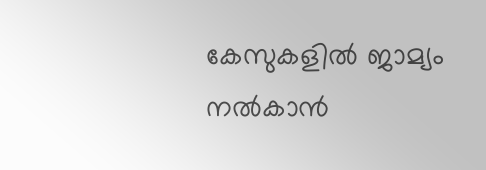കേസുകളിൽ ജാമ്യം നൽകാൻ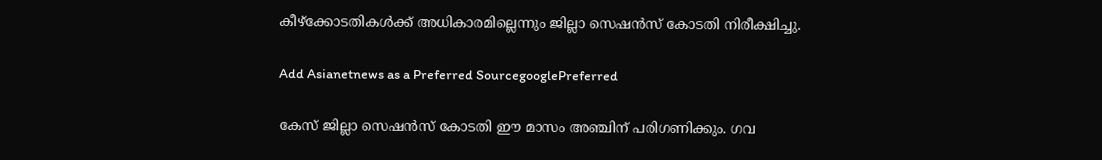കീഴ്ക്കോടതികൾക്ക് അധികാരമില്ലെന്നും ജില്ലാ സെഷൻസ് കോടതി നിരീക്ഷിച്ചു.

Add Asianetnews as a Preferred SourcegooglePreferred

കേസ് ജില്ലാ സെഷൻസ് കോടതി ഈ മാസം അഞ്ചിന് പരിഗണിക്കും. ഗവ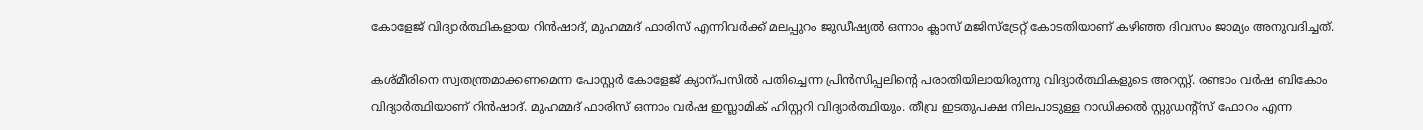കോളേജ് വിദ്യാർത്ഥികളായ റിൻഷാദ്, മുഹമ്മദ് ഫാരിസ് എന്നിവർക്ക് മലപ്പുറം ജുഡീഷ്യൽ ഒന്നാം ക്ലാസ് മജിസ്ട്രേറ്റ് കോടതിയാണ് കഴിഞ്ഞ ദിവസം ജാമ്യം അനുവദിച്ചത്.

കശ്മീരിനെ സ്വതന്ത്രമാക്കണമെന്ന പോസ്റ്റര്‍ കോളേജ് ക്യാന്പസില്‍ പതിച്ചെന്ന പ്രിന്‍സിപ്പലിന്‍റെ പരാതിയിലായിരുന്നു വിദ്യാര്‍ത്ഥികളുടെ അറസ്റ്റ്. രണ്ടാം വര്‍ഷ ബികോം വിദ്യാര്‍ത്ഥിയാണ് റിൻഷാദ്. മുഹമ്മദ് ഫാരിസ് ഒന്നാം വര്‍ഷ ഇസ്ലാമിക് ഹിസ്റ്ററി വിദ്യാര്‍ത്ഥിയും. തീവ്ര ഇടതുപക്ഷ നിലപാടുള്ള റാഡിക്കല്‍ സ്റ്റുഡന്‍റ്സ് ഫോറം എന്ന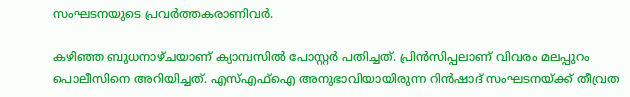സംഘടനയുടെ പ്രവര്‍ത്തകരാണിവര്‍.

കഴിഞ്ഞ ബുധനാഴ്ചയാണ് ക്യാമ്പസില്‍ പോസ്റ്റര്‍ പതിച്ചത്. പ്രിന്‍സിപ്പലാണ് വിവരം മലപ്പുറം പൊലീസിനെ അറിയിച്ചത്. എസ്എഫ്ഐ അനുഭാവിയായിരുന്ന റിൻഷാദ് സംഘടനയ്ക്ക് തീവ്രത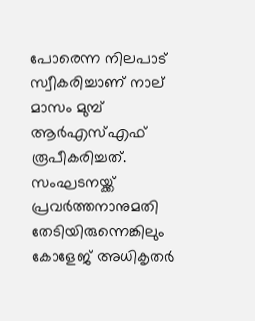പോരെന്ന നിലപാട് സ്വീകരിച്ചാണ് നാല് മാസം മുമ്പ് ആര്‍എസ്എഫ് രൂപീകരിച്ചത്. സംഘടനയ്ക്ക് പ്രവര്‍ത്തനാനുമതി തേടിയിരുന്നെങ്കിലും കോളേജ് അധികൃതര്‍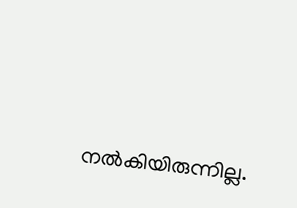നല്‍കിയിരുന്നില്ല.